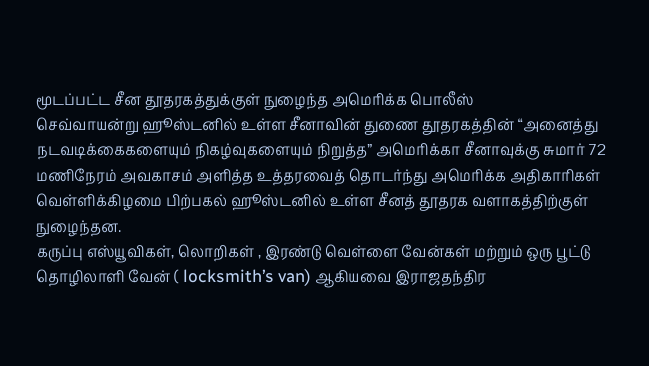மூடப்பட்ட சீன தூதரகத்துக்குள் நுழைந்த அமெரிக்க பொலீஸ்
செவ்வாயன்று ஹூஸ்டனில் உள்ள சீனாவின் துணை தூதரகத்தின் “அனைத்து நடவடிக்கைகளையும் நிகழ்வுகளையும் நிறுத்த” அமெரிக்கா சீனாவுக்கு சுமார் 72 மணிநேரம் அவகாசம் அளித்த உத்தரவைத் தொடர்ந்து அமெரிக்க அதிகாரிகள் வெள்ளிக்கிழமை பிற்பகல் ஹூஸ்டனில் உள்ள சீனத் தூதரக வளாகத்திற்குள் நுழைந்தன.
கருப்பு எஸ்யூவிகள், லொறிகள் , இரண்டு வெள்ளை வேன்கள் மற்றும் ஒரு பூட்டு தொழிலாளி வேன் ( locksmith’s van) ஆகியவை இராஜதந்திர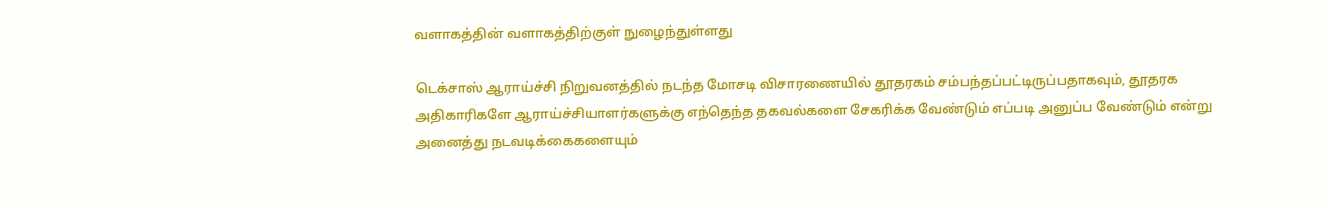வளாகத்தின் வளாகத்திற்குள் நுழைந்துள்ளது

டெக்சாஸ் ஆராய்ச்சி நிறுவனத்தில் நடந்த மோசடி விசாரணையில் தூதரகம் சம்பந்தப்பட்டிருப்பதாகவும், தூதரக அதிகாரிகளே ஆராய்ச்சியாளர்களுக்கு எந்தெந்த தகவல்களை சேகரிக்க வேண்டும் எப்படி அனுப்ப வேண்டும் என்று அனைத்து நடவடிக்கைகளையும்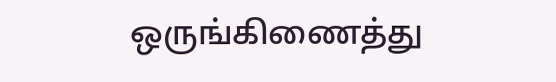ஒருங்கிணைத்து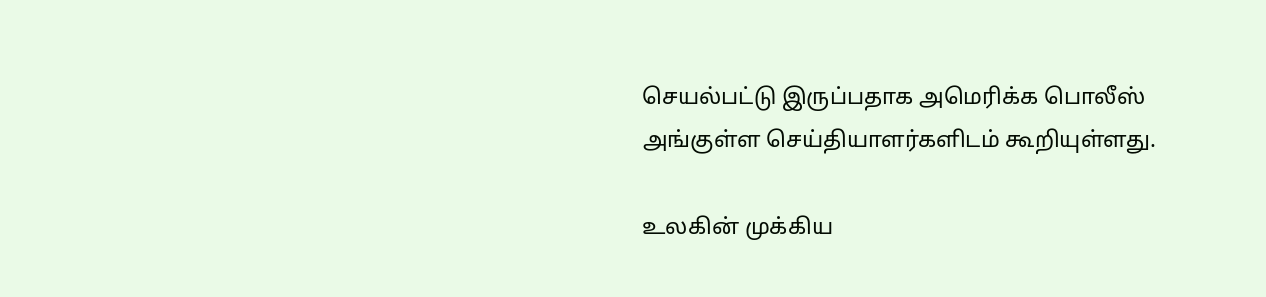செயல்பட்டு இருப்பதாக அமெரிக்க பொலீஸ் அங்குள்ள செய்தியாளர்களிடம் கூறியுள்ளது.

உலகின் முக்கிய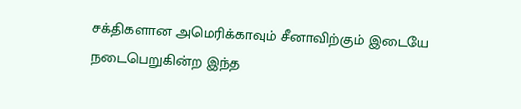சக்திகளான அமெரிக்காவும் சீனாவிற்கும் இடையே நடைபெறுகின்ற இந்த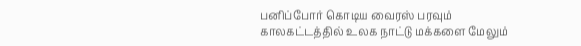பனிப்போர் கொடிய வைரஸ் பரவும் காலகட்டத்தில் உலக நாட்டு மக்களை மேலும்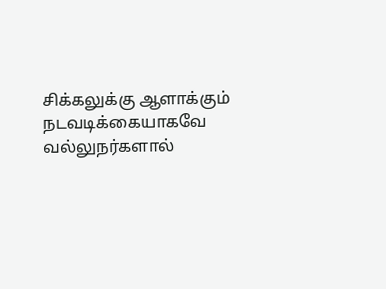சிக்கலுக்கு ஆளாக்கும் நடவடிக்கையாகவே வல்லுநர்களால்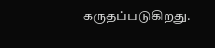கருதப்படுகிறது.